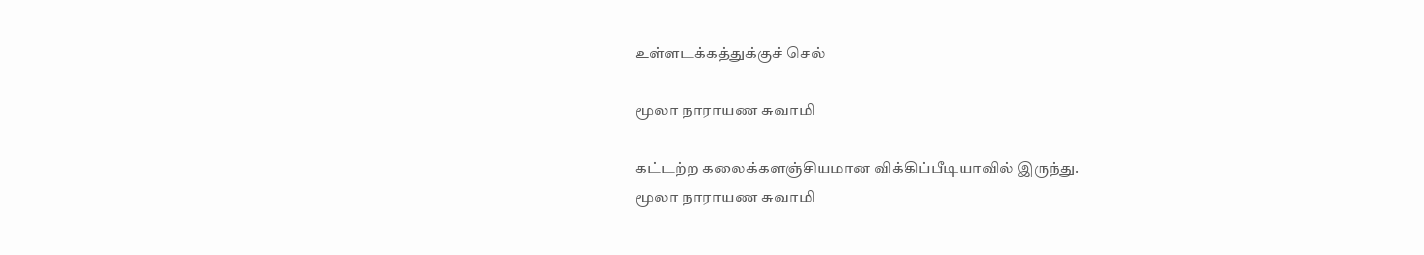உள்ளடக்கத்துக்குச் செல்

மூலா நாராயண சுவாமி

கட்டற்ற கலைக்களஞ்சியமான விக்கிப்பீடியாவில் இருந்து.
மூலா நாராயண சுவாமி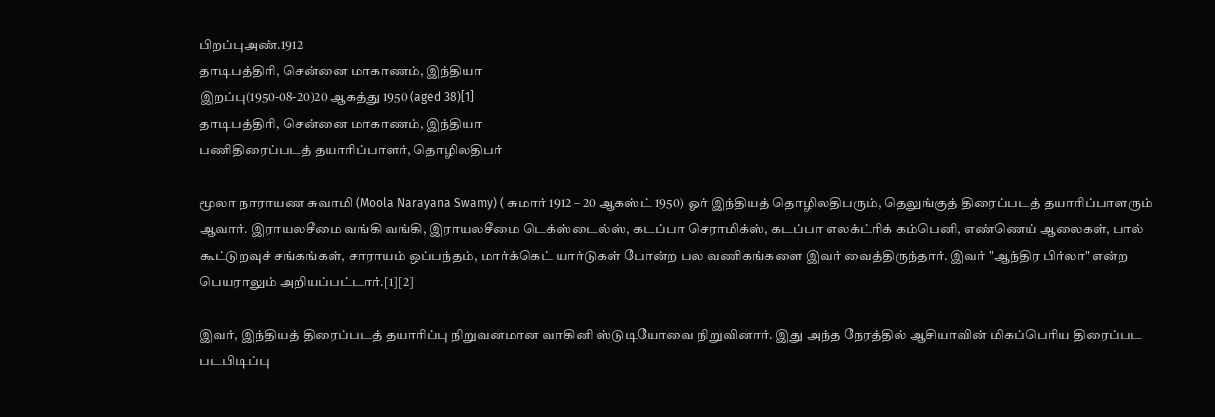பிறப்புஅண்.1912
தாடிபத்திரி, சென்னை மாகாணம், இந்தியா
இறப்பு(1950-08-20)20 ஆகத்து 1950 (aged 38)[1]
தாடிபத்திரி, சென்னை மாகாணம், இந்தியா
பணிதிரைப்படத் தயாரிப்பாளர், தொழிலதிபர்

மூலா நாராயண சுவாமி (Moola Narayana Swamy) ( சுமார் 1912 – 20 ஆகஸ்ட் 1950) ஓர் இந்தியத் தொழிலதிபரும், தெலுங்குத் திரைப்படத் தயாரிப்பாளரும் ஆவார். இராயலசீமை வங்கி வங்கி, இராயலசீமை டெக்ஸ்டைல்ஸ், கடப்பா செராமிக்ஸ், கடப்பா எலக்ட்ரிக் கம்பெனி, எண்ணெய் ஆலைகள், பால் கூட்டுறவுச் சங்கங்கள், சாராயம் ஒப்பந்தம், மார்க்கெட் யார்டுகள் போன்ற பல வணிகங்களை இவர் வைத்திருந்தார். இவர் "ஆந்திர பிர்லா" என்ற பெயராலும் அறியப்பட்டார்.[1][2]

இவர், இந்தியத் திரைப்படத் தயாரிப்பு நிறுவனமான வாகினி ஸ்டுடியோவை நிறுவினார். இது அந்த நேரத்தில் ஆசியாவின் மிகப்பெரிய திரைப்பட படபிடிப்பு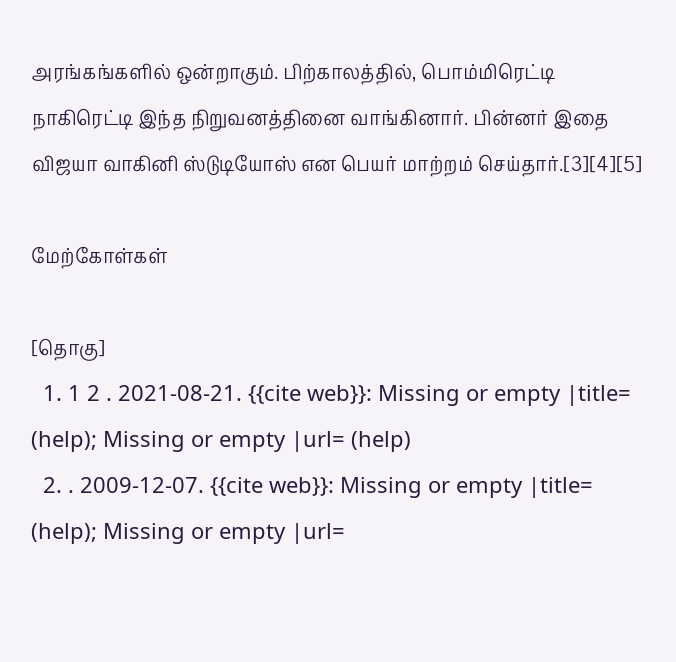அரங்கங்களில் ஒன்றாகும். பிற்காலத்தில், பொம்மிரெட்டி நாகிரெட்டி இந்த நிறுவனத்தினை வாங்கினார். பின்னர் இதை விஜயா வாகினி ஸ்டுடியோஸ் என பெயர் மாற்றம் செய்தார்.[3][4][5]

மேற்கோள்கள்

[தொகு]
  1. 1 2 . 2021-08-21. {{cite web}}: Missing or empty |title= (help); Missing or empty |url= (help)
  2. . 2009-12-07. {{cite web}}: Missing or empty |title= (help); Missing or empty |url=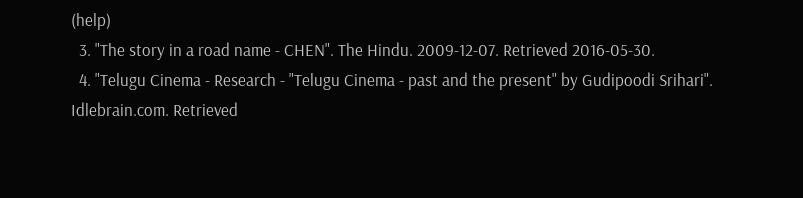(help)
  3. "The story in a road name - CHEN". The Hindu. 2009-12-07. Retrieved 2016-05-30.
  4. "Telugu Cinema - Research - "Telugu Cinema - past and the present" by Gudipoodi Srihari". Idlebrain.com. Retrieved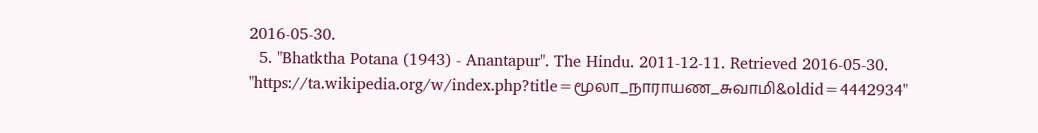2016-05-30.
  5. "Bhatktha Potana (1943) - Anantapur". The Hindu. 2011-12-11. Retrieved 2016-05-30.
"https://ta.wikipedia.org/w/index.php?title=மூலா_நாராயண_சுவாமி&oldid=4442934"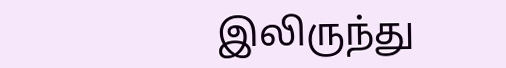இலிருந்து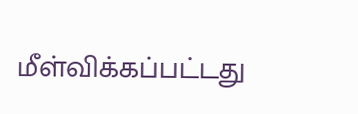மீள்விக்கப்பட்டது